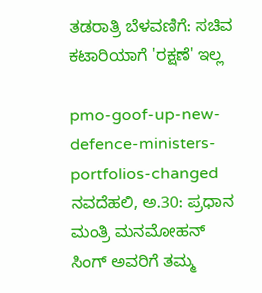ತಡರಾತ್ರಿ ಬೆಳವಣಿಗೆ: ಸಚಿವ ಕಟಾರಿಯಾಗೆ 'ರಕ್ಷಣೆ' ಇಲ್ಲ

pmo-goof-up-new-defence-ministers-portfolios-changed
ನವದೆಹಲಿ, ಅ.30: ಪ್ರಧಾನ ಮಂತ್ರಿ ಮನಮೋಹನ್ ಸಿಂಗ್ ಅವರಿಗೆ ತಮ್ಮ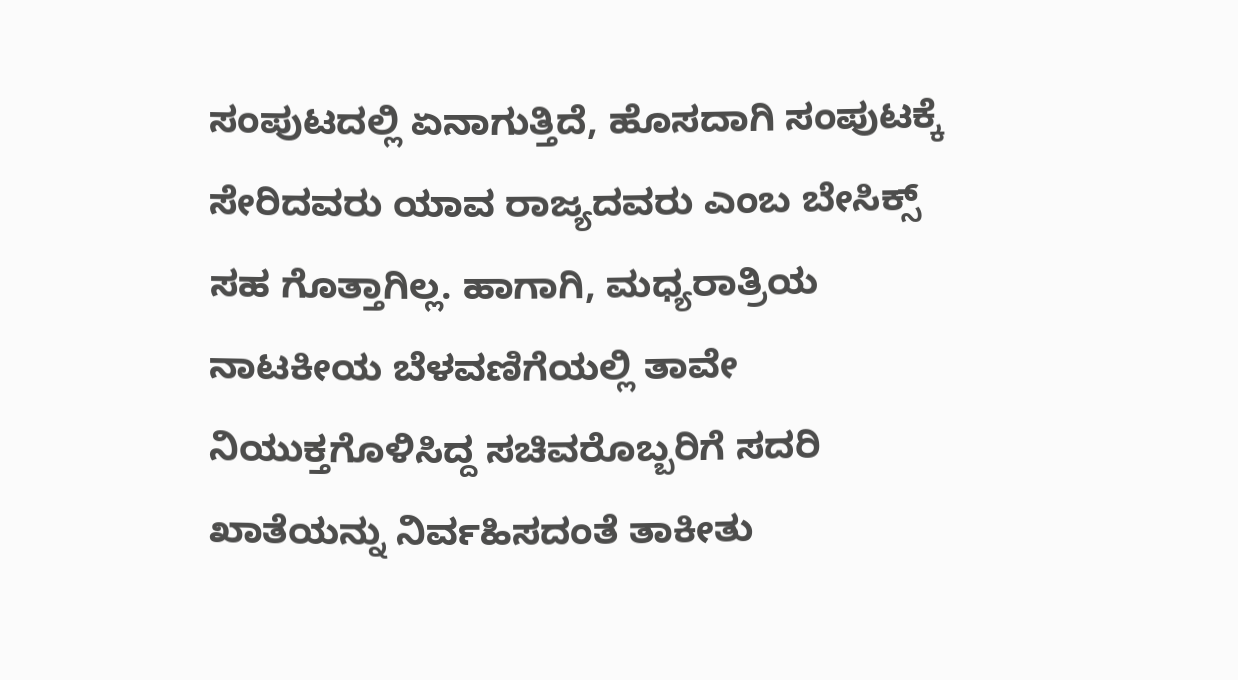ಸಂಪುಟದಲ್ಲಿ ಏನಾಗುತ್ತಿದೆ, ಹೊಸದಾಗಿ ಸಂಪುಟಕ್ಕೆ ಸೇರಿದವರು ಯಾವ ರಾಜ್ಯದವರು ಎಂಬ ಬೇಸಿಕ್ಸ್ ಸಹ ಗೊತ್ತಾಗಿಲ್ಲ. ಹಾಗಾಗಿ, ಮಧ್ಯರಾತ್ರಿಯ ನಾಟಕೀಯ ಬೆಳವಣಿಗೆಯಲ್ಲಿ ತಾವೇ ನಿಯುಕ್ತಗೊಳಿಸಿದ್ದ ಸಚಿವರೊಬ್ಬರಿಗೆ ಸದರಿ ಖಾತೆಯನ್ನು ನಿರ್ವಹಿಸದಂತೆ ತಾಕೀತು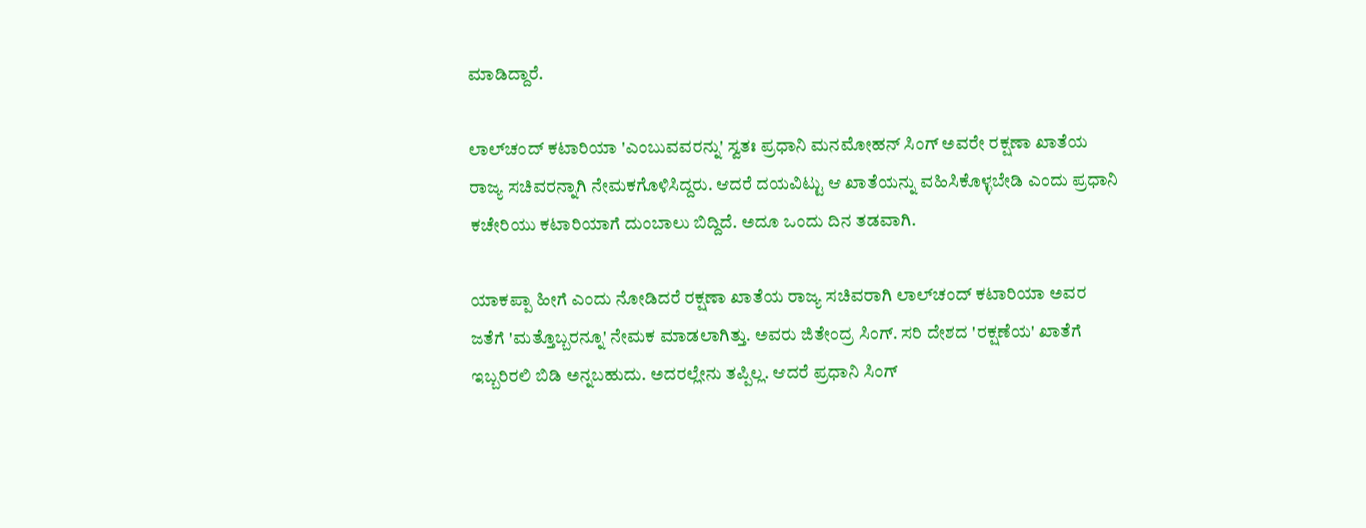ಮಾಡಿದ್ದಾರೆ.

ಲಾಲ್‌ಚಂದ್ ಕಟಾರಿಯಾ 'ಎಂಬುವವರನ್ನು' ಸ್ವತಃ ಪ್ರಧಾನಿ ಮನಮೋಹನ್ ಸಿಂಗ್ ಅವರೇ ರಕ್ಷಣಾ ಖಾತೆಯ ರಾಜ್ಯ ಸಚಿವರನ್ನಾಗಿ ನೇಮಕಗೊಳಿಸಿದ್ದರು. ಆದರೆ ದಯವಿಟ್ಟು ಆ ಖಾತೆಯನ್ನು ವಹಿಸಿಕೊಳ್ಳಬೇಡಿ ಎಂದು ಪ್ರಧಾನಿ ಕಚೇರಿಯು ಕಟಾರಿಯಾಗೆ ದುಂಬಾಲು ಬಿದ್ದಿದೆ. ಅದೂ ಒಂದು ದಿನ ತಡವಾಗಿ.

ಯಾಕಪ್ಪಾ ಹೀಗೆ ಎಂದು ನೋಡಿದರೆ ರಕ್ಷಣಾ ಖಾತೆಯ ರಾಜ್ಯ ಸಚಿವರಾಗಿ ಲಾಲ್‌ಚಂದ್ ಕಟಾರಿಯಾ ಅವರ ಜತೆಗೆ 'ಮತ್ತೊಬ್ಬರನ್ನೂ' ನೇಮಕ ಮಾಡಲಾಗಿತ್ತು. ಅವರು ಜಿತೇಂದ್ರ ಸಿಂಗ್. ಸರಿ ದೇಶದ 'ರಕ್ಷಣೆಯ' ಖಾತೆಗೆ ಇಬ್ಬರಿರಲಿ ಬಿಡಿ ಅನ್ನಬಹುದು. ಅದರಲ್ಲೇನು ತಪ್ಪಿಲ್ಲ. ಆದರೆ ಪ್ರಧಾನಿ ಸಿಂಗ್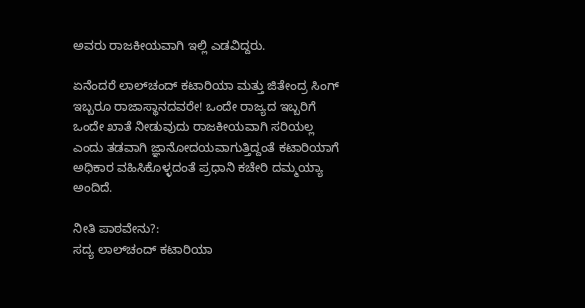ಅವರು ರಾಜಕೀಯವಾಗಿ ಇಲ್ಲಿ ಎಡವಿದ್ದರು.

ಏನೆಂದರೆ ಲಾಲ್‌ಚಂದ್ ಕಟಾರಿಯಾ ಮತ್ತು ಜಿತೇಂದ್ರ ಸಿಂಗ್ ಇಬ್ಬರೂ ರಾಜಾಸ್ಥಾನದವರೇ! ಒಂದೇ ರಾಜ್ಯದ ಇಬ್ಬರಿಗೆ ಒಂದೇ ಖಾತೆ ನೀಡುವುದು ರಾಜಕೀಯವಾಗಿ ಸರಿಯಲ್ಲ ಎಂದು ತಡವಾಗಿ ಜ್ಞಾನೋದಯವಾಗುತ್ತಿದ್ದಂತೆ ಕಟಾರಿಯಾಗೆ ಅಧಿಕಾರ ವಹಿಸಿಕೊಳ್ಳದಂತೆ ಪ್ರಧಾನಿ ಕಚೇರಿ ದಮ್ಮಯ್ಯಾ ಅಂದಿದೆ.

ನೀತಿ ಪಾಠವೇನು?:
ಸದ್ಯ ಲಾಲ್‌ಚಂದ್ ಕಟಾರಿಯಾ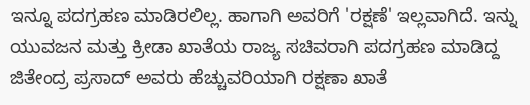ಇನ್ನೂ ಪದಗ್ರಹಣ ಮಾಡಿರಲಿಲ್ಲ. ಹಾಗಾಗಿ ಅವರಿಗೆ 'ರಕ್ಷಣೆ' ಇಲ್ಲವಾಗಿದೆ. ಇನ್ನು ಯುವಜನ ಮತ್ತು ಕ್ರೀಡಾ ಖಾತೆಯ ರಾಜ್ಯ ಸಚಿವರಾಗಿ ಪದಗ್ರಹಣ ಮಾಡಿದ್ದ ಜಿತೇಂದ್ರ ಪ್ರಸಾದ್‌ ಅವರು ಹೆಚ್ಚುವರಿಯಾಗಿ ರಕ್ಷಣಾ ಖಾತೆ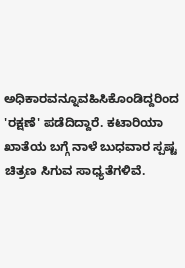ಅಧಿಕಾರವನ್ನೂವಹಿಸಿಕೊಂಡಿದ್ದರಿಂದ 'ರಕ್ಷಣೆ' ಪಡೆದಿದ್ದಾರೆ. ಕಟಾರಿಯಾ ಖಾತೆಯ ಬಗ್ಗೆ ನಾಳೆ ಬುಧವಾರ ಸ್ಪಷ್ಟ ಚಿತ್ರಣ ಸಿಗುವ ಸಾಧ್ಯತೆಗಳಿವೆ.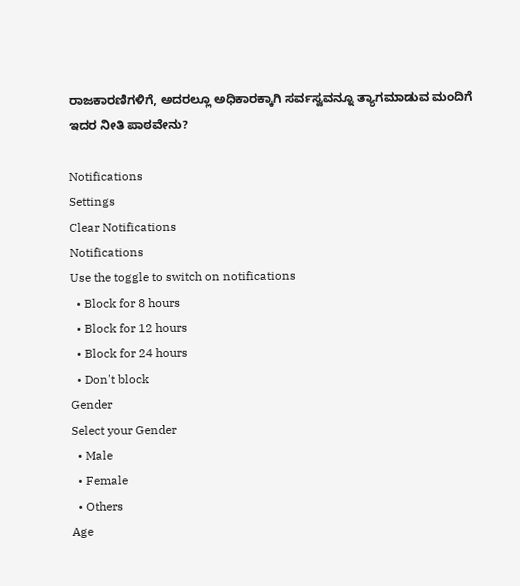ರಾಜಕಾರಣಿಗಳಿಗೆ, ಅದರಲ್ಲೂ ಅಧಿಕಾರಕ್ಕಾಗಿ ಸರ್ವಸ್ವವನ್ನೂ ತ್ಯಾಗಮಾಡುವ ಮಂದಿಗೆ ಇದರ ನೀತಿ ಪಾಠವೇನು?

Notifications
Settings
Clear Notifications
Notifications
Use the toggle to switch on notifications
  • Block for 8 hours
  • Block for 12 hours
  • Block for 24 hours
  • Don't block
Gender
Select your Gender
  • Male
  • Female
  • Others
Age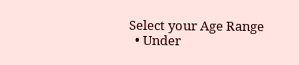Select your Age Range
  • Under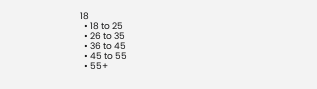18
  • 18 to 25
  • 26 to 35
  • 36 to 45
  • 45 to 55
  • 55+